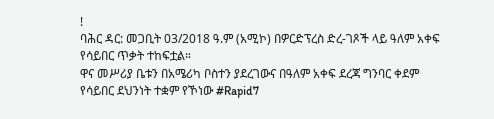!
ባሕር ዳር: መጋቢት 03/2018 ዓ.ም (አሚኮ) በዎርድፕረስ ድረ-ገጾች ላይ ዓለም አቀፍ የሳይበር ጥቃት ተከፍቷል።
ዋና መሥሪያ ቤቱን በአሜሪካ ቦስተን ያደረገውና በዓለም አቀፍ ደረጃ ግንባር ቀደም የሳይበር ደህንነት ተቋም የኾነው #Rapid7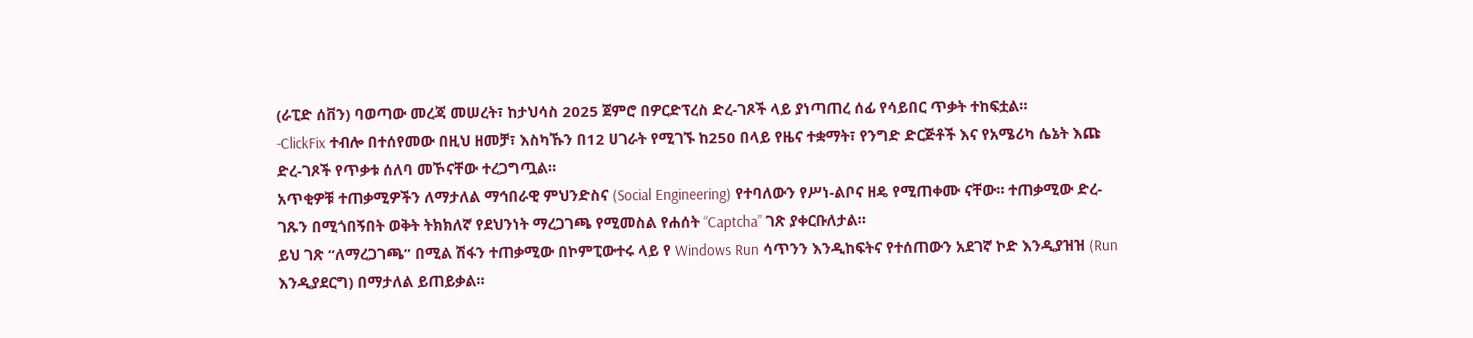(ራፒድ ሰቨን) ባወጣው መረጃ መሠረት፣ ከታህሳስ 2025 ጀምሮ በዎርድፕረስ ድረ-ገጾች ላይ ያነጣጠረ ሰፊ የሳይበር ጥቃት ተከፍቷል።
-ClickFix ተብሎ በተሰየመው በዚህ ዘመቻ፣ እስካኹን በ12 ሀገራት የሚገኙ ከ250 በላይ የዜና ተቋማት፣ የንግድ ድርጅቶች እና የአሜሪካ ሴኔት እጩ ድረ-ገጾች የጥቃቱ ሰለባ መኾናቸው ተረጋግጧል።
አጥቂዎቹ ተጠቃሚዎችን ለማታለል ማኅበራዊ ምህንድስና (Social Engineering) የተባለውን የሥነ-ልቦና ዘዴ የሚጠቀሙ ናቸው። ተጠቃሚው ድረ-ገጹን በሚጎበኝበት ወቅት ትክክለኛ የደህንነት ማረጋገጫ የሚመስል የሐሰት “Captcha” ገጽ ያቀርቡለታል።
ይህ ገጽ “ለማረጋገጫ” በሚል ሽፋን ተጠቃሚው በኮምፒውተሩ ላይ የ Windows Run ሳጥንን እንዲከፍትና የተሰጠውን አደገኛ ኮድ እንዲያዝዝ (Run እንዲያደርግ) በማታለል ይጠይቃል።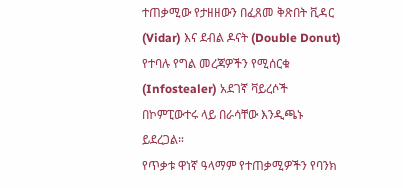ተጠቃሚው የታዘዘውን በፈጸመ ቅጽበት ቪዳር (Vidar) እና ደብል ዶናት (Double Donut) የተባሉ የግል መረጃዎችን የሚሰርቁ (Infostealer) አደገኛ ቫይረሶች በኮምፒውተሩ ላይ በራሳቸው እንዲጫኑ ይደረጋል።
የጥቃቱ ዋነኛ ዓላማም የተጠቃሚዎችን የባንክ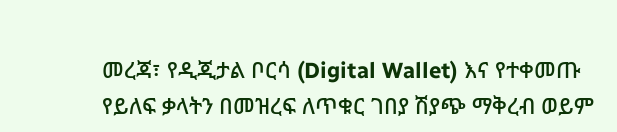መረጃ፣ የዲጂታል ቦርሳ (Digital Wallet) እና የተቀመጡ የይለፍ ቃላትን በመዝረፍ ለጥቁር ገበያ ሽያጭ ማቅረብ ወይም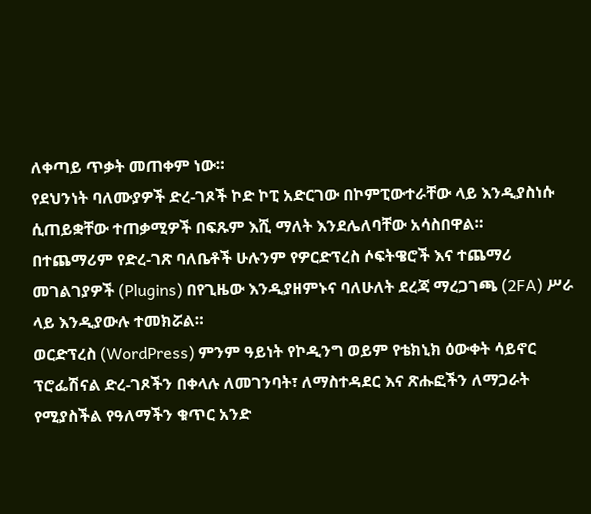ለቀጣይ ጥቃት መጠቀም ነው።
የደህንነት ባለሙያዎች ድረ-ገጾች ኮድ ኮፒ አድርገው በኮምፒውተራቸው ላይ እንዲያስነሱ ሲጠይቋቸው ተጠቃሚዎች በፍጹም እሺ ማለት እንደሌለባቸው አሳስበዋል።
በተጨማሪም የድረ-ገጽ ባለቤቶች ሁሉንም የዎርድፕረስ ሶፍትዌሮች እና ተጨማሪ መገልገያዎች (Plugins) በየጊዜው እንዲያዘምኑና ባለሁለት ደረጃ ማረጋገጫ (2FA) ሥራ ላይ እንዲያውሉ ተመክሯል።
ወርድፕረስ (WordPress) ምንም ዓይነት የኮዲንግ ወይም የቴክኒክ ዕውቀት ሳይኖር ፕሮፌሽናል ድረ-ገጾችን በቀላሉ ለመገንባት፣ ለማስተዳደር እና ጽሑፎችን ለማጋራት የሚያስችል የዓለማችን ቁጥር አንድ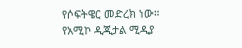የሶፍትዌር መድረክ ነው።
የአሚኮ ዲጂታል ሚዲያ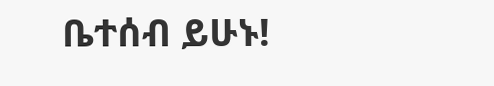ቤተሰብ ይሁኑ!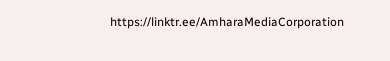https://linktr.ee/AmharaMediaCorporation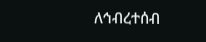ለኅብረተሰብ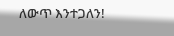ለውጥ እንተጋለን!